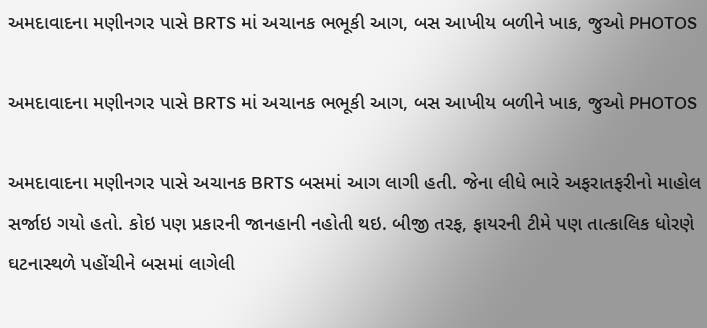અમદાવાદના મણીનગર પાસે BRTS માં અચાનક ભભૂકી આગ, બસ આખીય બળીને ખાક, જુઓ PHOTOS

અમદાવાદના મણીનગર પાસે BRTS માં અચાનક ભભૂકી આગ, બસ આખીય બળીને ખાક, જુઓ PHOTOS

અમદાવાદના મણીનગર પાસે અચાનક BRTS બસમાં આગ લાગી હતી. જેના લીધે ભારે અફરાતફરીનો માહોલ સર્જાઇ ગયો હતો. કોઇ પણ પ્રકારની જાનહાની નહોતી થઇ. બીજી તરફ, ફાયરની ટીમે પણ તાત્કાલિક ધોરણે ઘટનાસ્થળે પહોંચીને બસમાં લાગેલી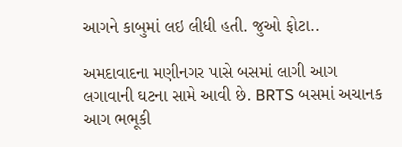આગને કાબુમાં લઇ લીધી હતી. જુઓ ફોટા..

અમદાવાદના મણીનગર પાસે બસમાં લાગી આગ લગાવાની ઘટના સામે આવી છે. BRTS બસમાં અચાનક આગ ભભૂકી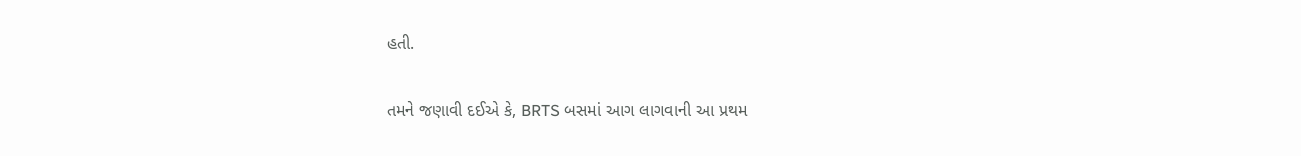હતી.

તમને જણાવી દઈએ કે, BRTS બસમાં આગ લાગવાની આ પ્રથમ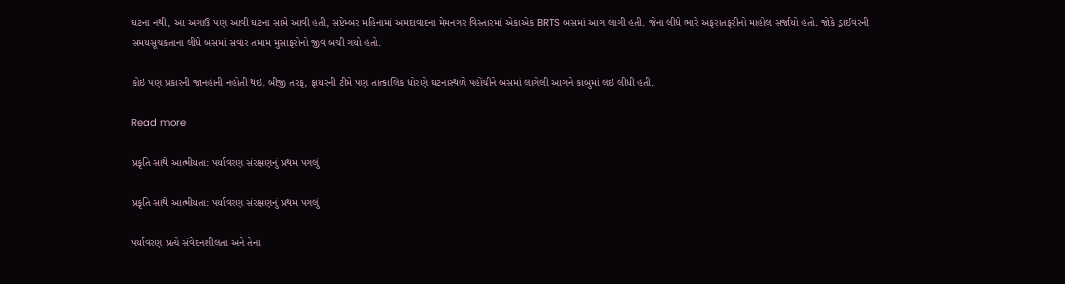ઘટના નથી, આ અગાઉ પણ આવી ઘટના સામે આવી હતી, સપ્ટેમ્બર મહિનામાં અમદાવાદના મેમનગર વિસ્તારમાં એકાએક BRTS બસમાં આગ લાગી હતી. જેના લીધે ભારે અફરાતફરીનો માહોલ સર્જાયો હતો. જોકે ડ્રાઈવરની સમયસૂચકતાના લીધે બસમાં સવાર તમામ મુસાફરોનો જીવ બચી ગયો હતો.

કોઇ પણ પ્રકારની જાનહાની નહોતી થઇ. બીજી તરફ, ફાયરની ટીમે પણ તાત્કાલિક ધોરણે ઘટનાસ્થળે પહોંચીને બસમાં લાગેલી આગને કાબુમાં લઇ લીધી હતી.

Read more

પ્રકૃતિ સાથે આત્મીયતા: પર્યાવરણ સંરક્ષણનું પ્રથમ પગલું

પ્રકૃતિ સાથે આત્મીયતા: પર્યાવરણ સંરક્ષણનું પ્રથમ પગલું

પર્યાવરણ પ્રત્યે સંવેદનશીલતા અને તેના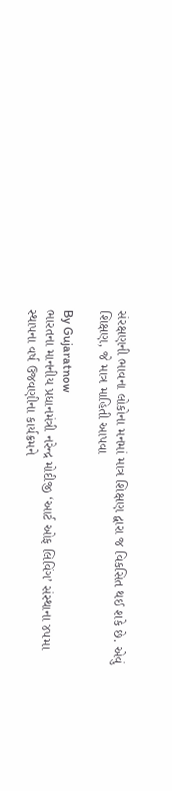સંરક્ષણની ભાવના લોકોના મનમાં માત્ર શિક્ષણ દ્વારા જ વિકસિત થઈ શકે છે. એવું શિક્ષણ, જે માત્ર માહિતી આપવા

By Gujaratnow
ભારતના માનનીય પ્રધાનમંત્રી નરેન્દ્ર મોદીજી ‘આર્ટ ઓફ લિવિંગ’ સંસ્થાના ૪૫મા સ્થાપના વર્ષ ઉજવણીના કાર્યક્રમને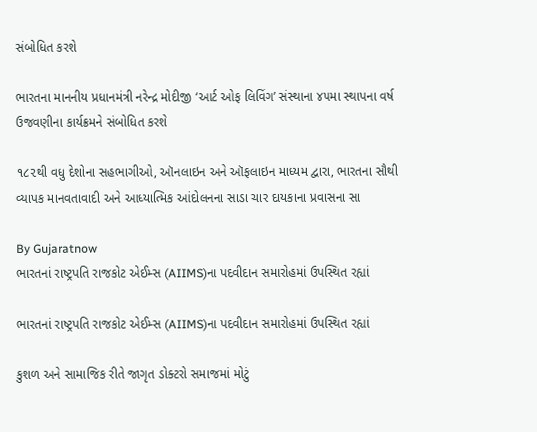સંબોધિત કરશે

ભારતના માનનીય પ્રધાનમંત્રી નરેન્દ્ર મોદીજી ‘આર્ટ ઓફ લિવિંગ’ સંસ્થાના ૪૫મા સ્થાપના વર્ષ ઉજવણીના કાર્યક્રમને સંબોધિત કરશે

૧૮૨થી વધુ દેશોના સહભાગીઓ, ઑનલાઇન અને ઑફલાઇન માધ્યમ દ્વારા, ભારતના સૌથી વ્યાપક માનવતાવાદી અને આધ્યાત્મિક આંદોલનના સાડા ચાર દાયકાના પ્રવાસના સા

By Gujaratnow
ભારતનાં રાષ્ટ્રપતિ રાજકોટ એઈમ્સ (AIIMS)ના પદવીદાન સમારોહમાં ઉપસ્થિત રહ્યાં

ભારતનાં રાષ્ટ્રપતિ રાજકોટ એઈમ્સ (AIIMS)ના પદવીદાન સમારોહમાં ઉપસ્થિત રહ્યાં

કુશળ અને સામાજિક રીતે જાગૃત ડોક્ટરો સમાજમાં મોટું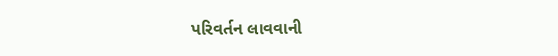પરિવર્તન લાવવાની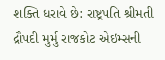શક્તિ ધરાવે છે: રાષ્ટ્રપતિ શ્રીમતી દ્રૌપદી મુર્મુ રાજકોટ એઇમ્સની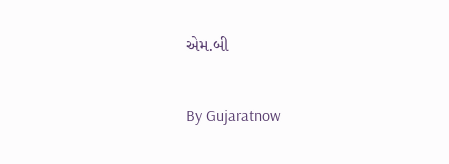એમ.બી

By Gujaratnow